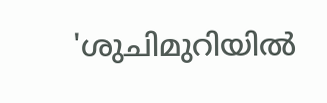'ശുചിമുറിയിൽ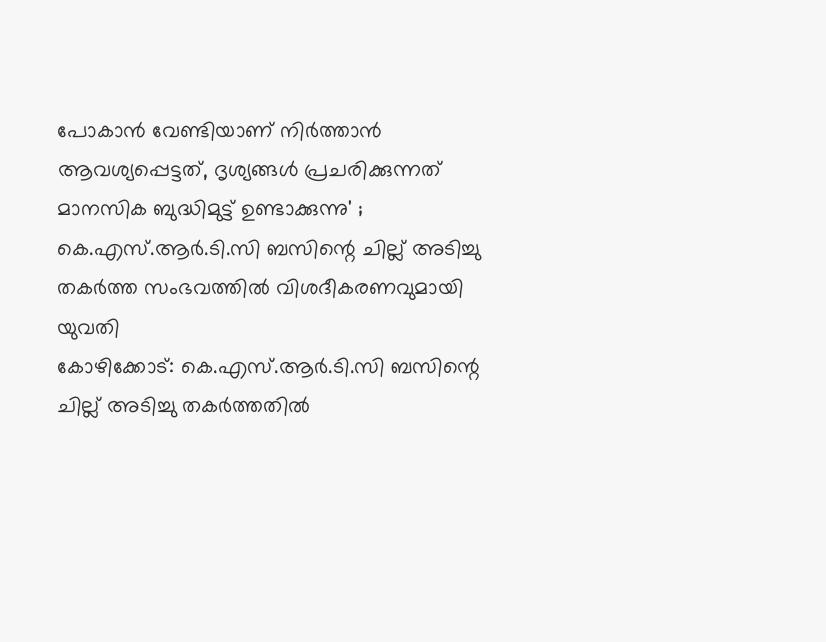പോകാൻ വേണ്ടിയാണ് നിർത്താൻ ആവശ്യപ്പെട്ടത്, ദൃശ്യങ്ങൾ പ്രചരിക്കുന്നത് മാനസിക ബുദ്ധിമുട്ട് ഉണ്ടാക്കുന്നു' ; കെ.എസ്.ആർ.ടി.സി ബസിന്റെ ചില്ല് അടിച്ചു തകർത്ത സംഭവത്തിൽ വിശദീകരണവുമായി യുവതി
കോഴിക്കോട്: കെ.എസ്.ആർ.ടി.സി ബസിന്റെ ചില്ല് അടിച്ചു തകർത്തതിൽ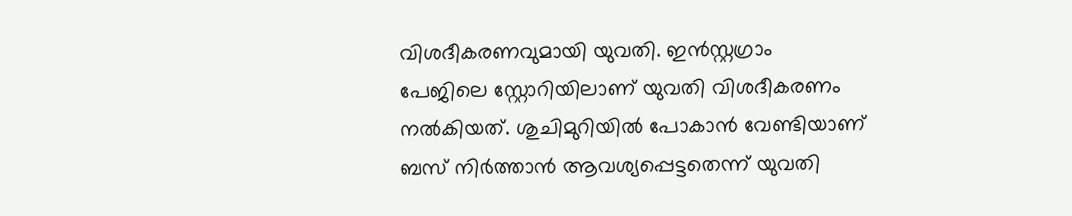വിശദീകരണവുമായി യുവതി. ഇൻസ്റ്റഗ്രാം പേജിലെ സ്റ്റോറിയിലാണ് യുവതി വിശദീകരണം നൽകിയത്. ശുചിമുറിയിൽ പോകാൻ വേണ്ടിയാണ് ബസ് നിർത്താൻ ആവശ്യപ്പെട്ടതെന്ന് യുവതി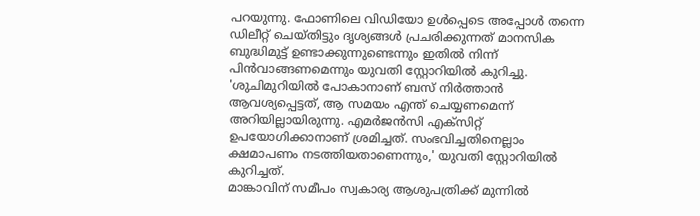പറയുന്നു. ഫോണിലെ വിഡിയോ ഉൾപ്പെടെ അപ്പോൾ തന്നെ ഡിലീറ്റ് ചെയ്തിട്ടും ദൃശ്യങ്ങൾ പ്രചരിക്കുന്നത് മാനസിക ബുദ്ധിമുട്ട് ഉണ്ടാക്കുന്നുണ്ടെന്നും ഇതിൽ നിന്ന് പിൻവാങ്ങണമെന്നും യുവതി സ്റ്റോറിയിൽ കുറിച്ചു.
'ശുചിമുറിയിൽ പോകാനാണ് ബസ് നിർത്താൻ ആവശ്യപ്പെട്ടത്, ആ സമയം എന്ത് ചെയ്യണമെന്ന് അറിയില്ലായിരുന്നു. എമർജൻസി എക്സിറ്റ് ഉപയോഗിക്കാനാണ് ശ്രമിച്ചത്. സംഭവിച്ചതിനെല്ലാം ക്ഷമാപണം നടത്തിയതാണെന്നും,' യുവതി സ്റ്റോറിയിൽ കുറിച്ചത്.
മാങ്കാവിന് സമീപം സ്വകാര്യ ആശുപത്രിക്ക് മുന്നിൽ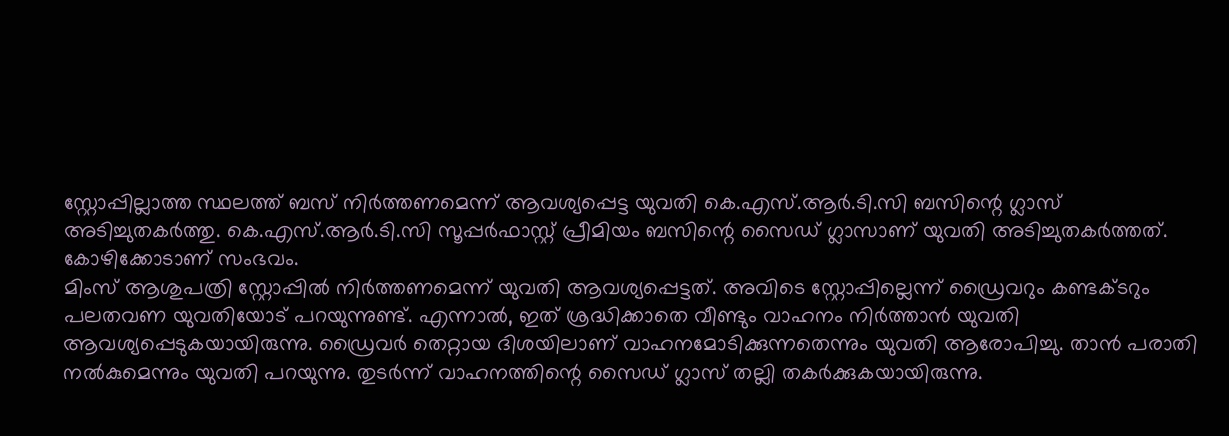സ്റ്റോപ്പില്ലാത്ത സ്ഥലത്ത് ബസ് നിർത്തണമെന്ന് ആവശ്യപ്പെട്ട യുവതി കെ.എസ്.ആർ.ടി.സി ബസിന്റെ ഗ്ലാസ് അടിച്ചുതകർത്തു. കെ.എസ്.ആർ.ടി.സി സൂപ്പർഫാസ്റ്റ് പ്രീമിയം ബസിന്റെ സൈഡ് ഗ്ലാസാണ് യുവതി അടിച്ചുതകർത്തത്. കോഴിക്കോടാണ് സംഭവം.
മിംസ് ആശുപത്രി സ്റ്റോപ്പിൽ നിർത്തണമെന്ന് യുവതി ആവശ്യപ്പെട്ടത്. അവിടെ സ്റ്റോപ്പില്ലെന്ന് ഡ്രൈവറും കണ്ടക്ടറും പലതവണ യുവതിയോട് പറയുന്നുണ്ട്. എന്നാൽ, ഇത് ശ്രദ്ധിക്കാതെ വീണ്ടും വാഹനം നിർത്താൻ യുവതി ആവശ്യപ്പെടുകയായിരുന്നു. ഡ്രൈവർ തെറ്റായ ദിശയിലാണ് വാഹനമോടിക്കുന്നതെന്നും യുവതി ആരോപിച്ചു. താൻ പരാതി നൽകുമെന്നും യുവതി പറയുന്നു. തുടർന്ന് വാഹനത്തിന്റെ സൈഡ് ഗ്ലാസ് തല്ലി തകർക്കുകയായിരുന്നു.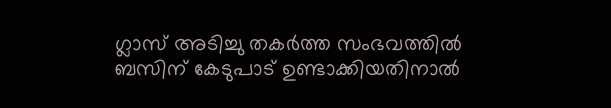ഗ്ലാസ് അടിച്ചു തകർത്ത സംഭവത്തിൽ ബസിന് കേടുപാട് ഉണ്ടാക്കിയതിനാൽ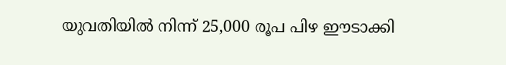യുവതിയിൽ നിന്ന് 25,000 രൂപ പിഴ ഈടാക്കി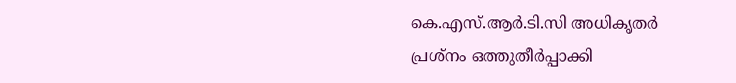കെ.എസ്.ആർ.ടി.സി അധികൃതർ പ്രശ്നം ഒത്തുതീർപ്പാക്കി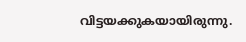വിട്ടയക്കുകയായിരുന്നു.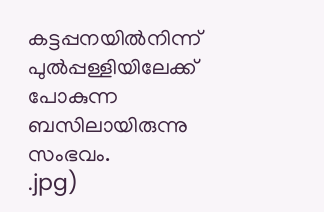കട്ടപ്പനയിൽനിന്ന് പുൽപ്പള്ളിയിലേക്ക് പോകുന്ന ബസിലായിരുന്നു സംഭവം.
.jpg)